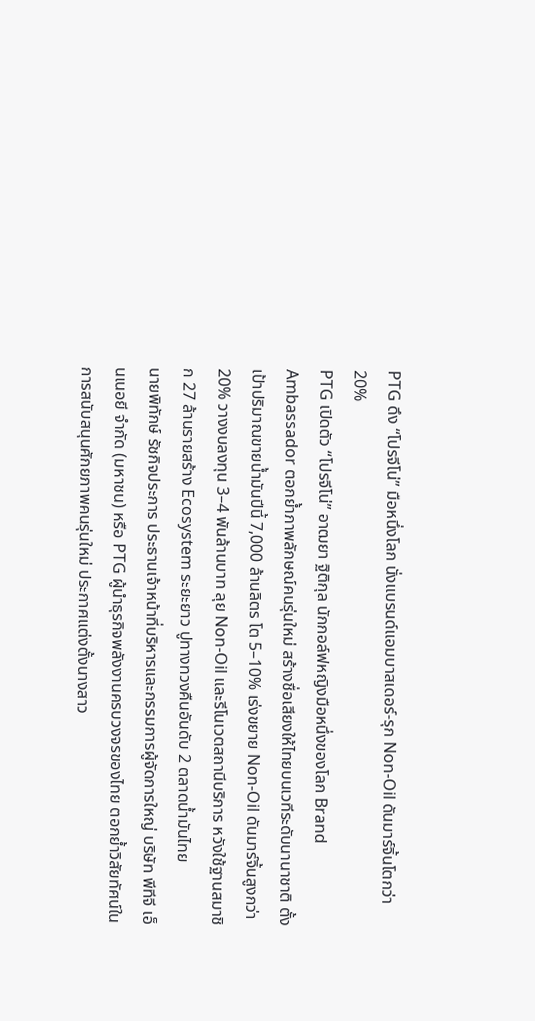PTG ดึง “โปรจีโน่” มือหนึ่งโลก นั่งแบรนด์แอมบาสเดอร์-รุก Non-Oil ดันมาร์จิ้นโตกว่า 20%
PTG เปิดตัว “โปรจีโน่” อาฒยา ฐิติกุล นักกอล์ฟหญิงมือหนึ่งของโลก Brand Ambassador ตอกย้ำภาพลักษณ์คนรุ่นใหม่ สร้างชื่อเสียงให้ไทยบนเวทีระดับนานาชาติ ตั้งเป้าปริมาณขายน้ำมันปีนี้ 7,000 ล้านลิตร โต 5–10% เร่งขยาย Non-Oil ดันมาร์จิ้นสูงกว่า 20% วางงบลงทุน 3–4 พันล้านบาท ลุย Non-Oil และรีโนเวตสถานีบริการ หวังใช้ฐานสมาชิก 27 ล้านรายสร้าง Ecosystem ระยะยาว ปูทางทวงคืนอันดับ 2 ตลาดน้ำมันไทย
นายพิทักษ์ รัชกิจประการ ประธานเจ้าหน้าที่บริหารและกรรมการผู้จัดการใหญ่ บริษัท พีทีจี เอ็นเนอยี จำกัด (มหาชน) หรือ PTG ผู้นำธุรกิจพลังงานครบวงจรของไทย ตอกย้ำวิสัยทัศน์ในการสนับสนุนศักยภาพคนรุ่นใหม่ ประกาศแต่งตั้งนางสาว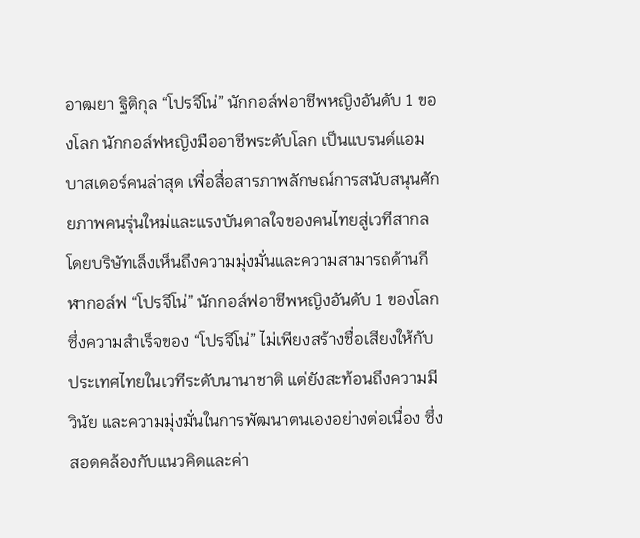อาฒยา ฐิติกุล “โปรจีโน่” นักกอล์ฟอาชีพหญิงอันดับ 1 ของโลก นักกอล์ฟหญิงมืออาชีพระดับโลก เป็นแบรนด์แอมบาสเดอร์คนล่าสุด เพื่อสื่อสารภาพลักษณ์การสนับสนุนศักยภาพคนรุ่นใหม่และแรงบันดาลใจของคนไทยสู่เวทีสากล
โดยบริษัทเล็งเห็นถึงความมุ่งมั่นและความสามารถด้านกีฬากอล์ฟ “โปรจีโน่” นักกอล์ฟอาชีพหญิงอันดับ 1 ของโลก ซึ่งความสำเร็จของ “โปรจีโน่” ไม่เพียงสร้างชื่อเสียงให้กับประเทศไทยในเวทีระดับนานาชาติ แต่ยังสะท้อนถึงความมีวินัย และความมุ่งมั่นในการพัฒนาตนเองอย่างต่อเนื่อง ซึ่งสอดคล้องกับแนวคิดและค่า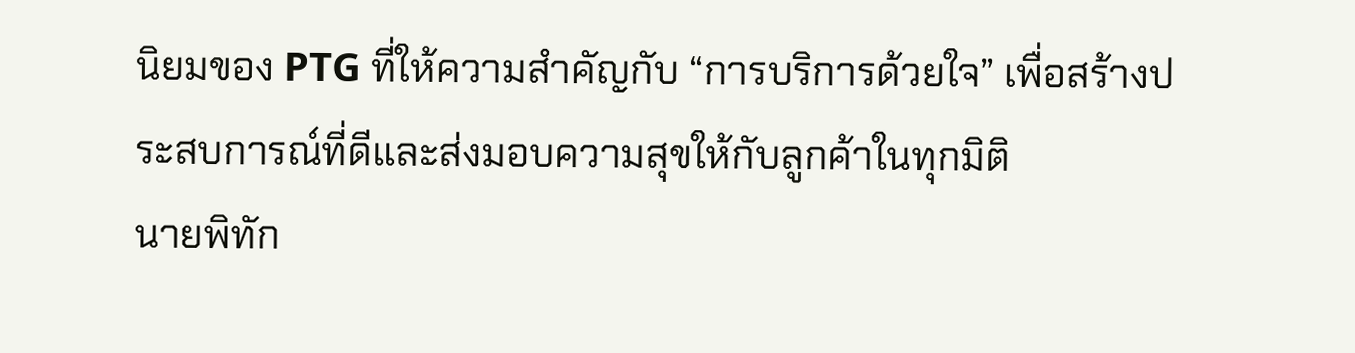นิยมของ PTG ที่ให้ความสำคัญกับ “การบริการด้วยใจ” เพื่อสร้างประสบการณ์ที่ดีและส่งมอบความสุขให้กับลูกค้าในทุกมิติ
นายพิทัก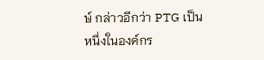ษ์ กล่าวอีกว่า PTG เป็นหนึ่งในองค์กร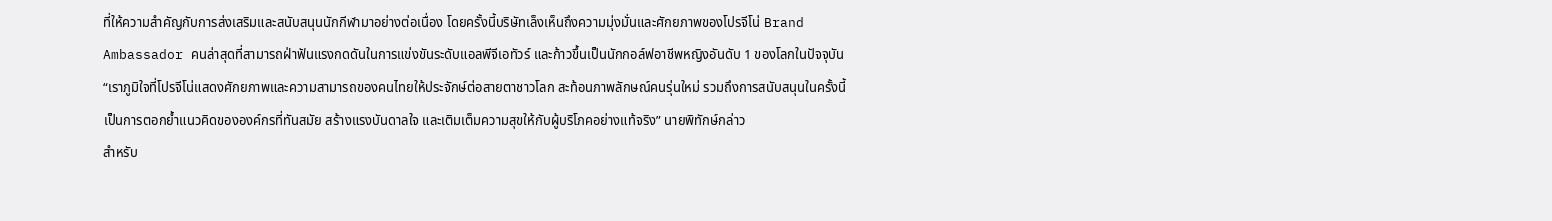ที่ให้ความสำคัญกับการส่งเสริมและสนับสนุนนักกีฬามาอย่างต่อเนื่อง โดยครั้งนี้บริษัทเล็งเห็นถึงความมุ่งมั่นและศักยภาพของโปรจีโน่ Brand Ambassador คนล่าสุดที่สามารถฝ่าฟันแรงกดดันในการแข่งขันระดับแอลพีจีเอทัวร์ และก้าวขึ้นเป็นนักกอล์ฟอาชีพหญิงอันดับ 1 ของโลกในปัจจุบัน
“เราภูมิใจที่โปรจีโน่แสดงศักยภาพและความสามารถของคนไทยให้ประจักษ์ต่อสายตาชาวโลก สะท้อนภาพลักษณ์คนรุ่นใหม่ รวมถึงการสนับสนุนในครั้งนี้เป็นการตอกย้ำแนวคิดขององค์กรที่ทันสมัย สร้างแรงบันดาลใจ และเติมเต็มความสุขให้กับผู้บริโภคอย่างแท้จริง” นายพิทักษ์กล่าว
สำหรับ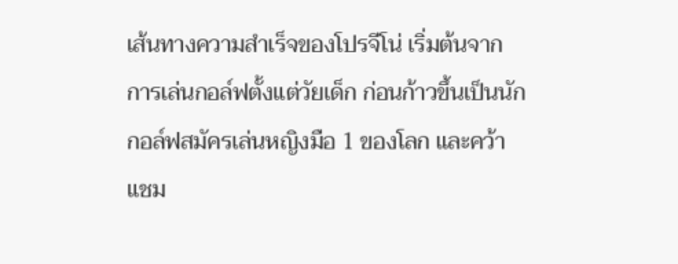เส้นทางความสำเร็จของโปรจีโน่ เริ่มต้นจากการเล่นกอล์ฟตั้งแต่วัยเด็ก ก่อนก้าวขึ้นเป็นนักกอล์ฟสมัครเล่นหญิงมือ 1 ของโลก และคว้าแชม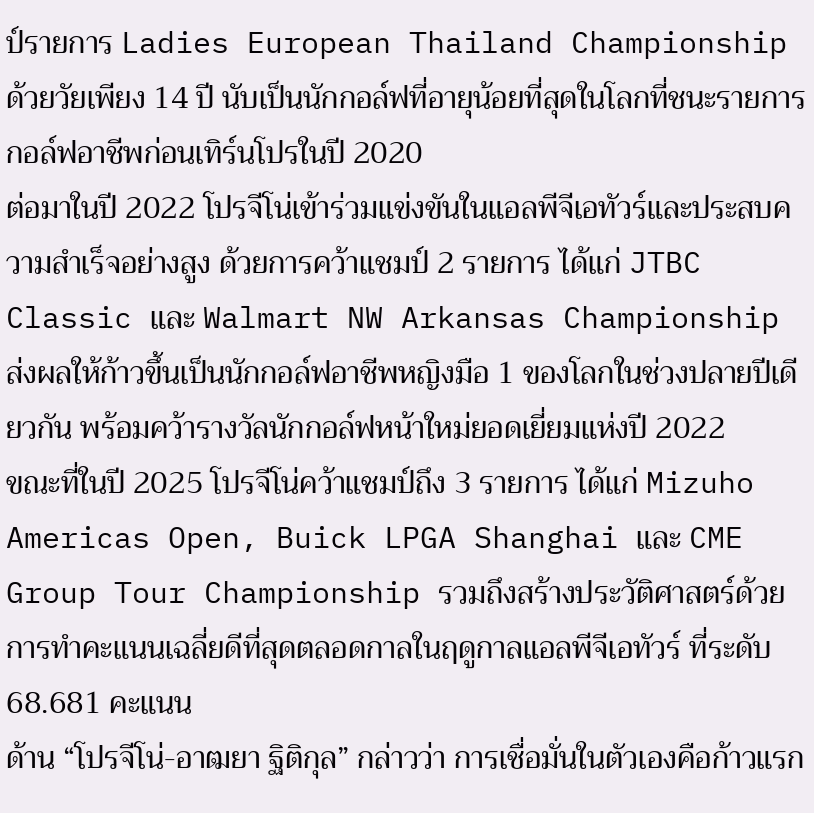ป์รายการ Ladies European Thailand Championship ด้วยวัยเพียง 14 ปี นับเป็นนักกอล์ฟที่อายุน้อยที่สุดในโลกที่ชนะรายการกอล์ฟอาชีพก่อนเทิร์นโปรในปี 2020
ต่อมาในปี 2022 โปรจีโน่เข้าร่วมแข่งขันในแอลพีจีเอทัวร์และประสบความสำเร็จอย่างสูง ด้วยการคว้าแชมป์ 2 รายการ ได้แก่ JTBC Classic และ Walmart NW Arkansas Championship ส่งผลให้ก้าวขึ้นเป็นนักกอล์ฟอาชีพหญิงมือ 1 ของโลกในช่วงปลายปีเดียวกัน พร้อมคว้ารางวัลนักกอล์ฟหน้าใหม่ยอดเยี่ยมแห่งปี 2022
ขณะที่ในปี 2025 โปรจีโน่คว้าแชมป์ถึง 3 รายการ ได้แก่ Mizuho Americas Open, Buick LPGA Shanghai และ CME Group Tour Championship รวมถึงสร้างประวัติศาสตร์ด้วยการทำคะแนนเฉลี่ยดีที่สุดตลอดกาลในฤดูกาลแอลพีจีเอทัวร์ ที่ระดับ 68.681 คะแนน
ด้าน “โปรจีโน่-อาฒยา ฐิติกุล” กล่าวว่า การเชื่อมั่นในตัวเองคือก้าวแรก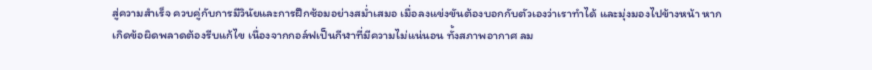สู่ความสำเร็จ ควบคู่กับการมีวินัยและการฝึกซ้อมอย่างสม่ำเสมอ เมื่อลงแข่งขันต้องบอกกับตัวเองว่าเราทำได้ และมุ่งมองไปข้างหน้า หากเกิดข้อผิดพลาดต้องรีบแก้ไข เนื่องจากกอล์ฟเป็นกีฬาที่มีความไม่แน่นอน ทั้งสภาพอากาศ ลม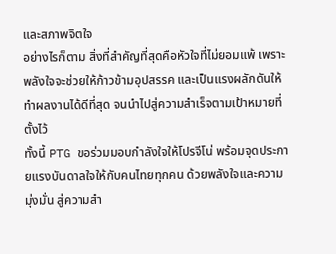และสภาพจิตใจ
อย่างไรก็ตาม สิ่งที่สำคัญที่สุดคือหัวใจที่ไม่ยอมแพ้ เพราะพลังใจจะช่วยให้ก้าวข้ามอุปสรรค และเป็นแรงผลักดันให้ทำผลงานได้ดีที่สุด จนนำไปสู่ความสำเร็จตามเป้าหมายที่ตั้งไว้
ทั้งนี้ PTG ขอร่วมมอบกำลังใจให้โปรจีโน่ พร้อมจุดประกายแรงบันดาลใจให้กับคนไทยทุกคน ด้วยพลังใจและความมุ่งมั่น สู่ความสำ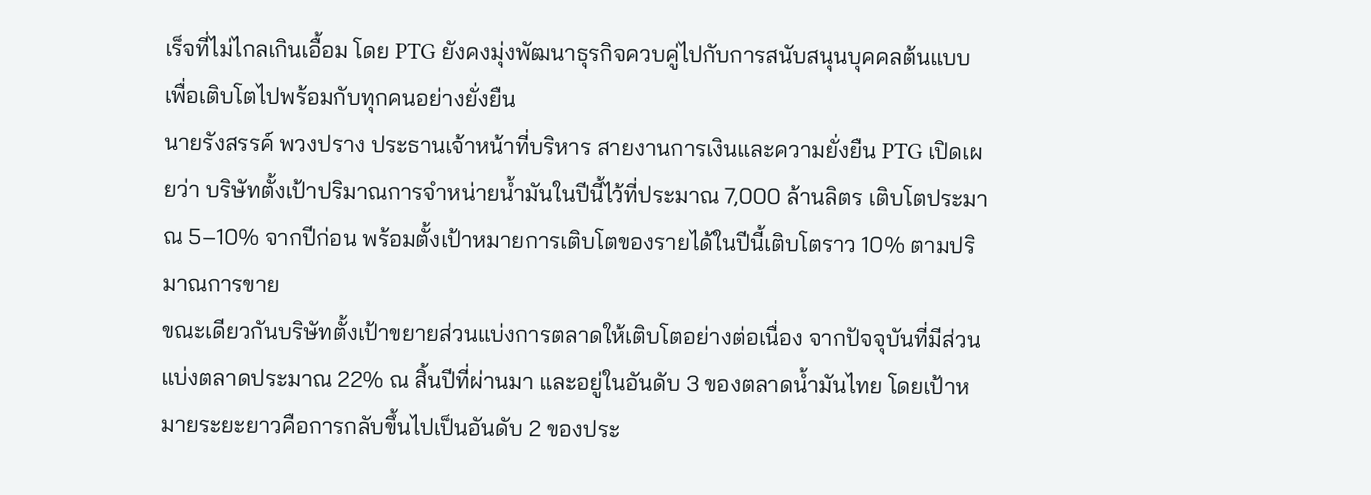เร็จที่ไม่ไกลเกินเอื้อม โดย PTG ยังคงมุ่งพัฒนาธุรกิจควบคู่ไปกับการสนับสนุนบุคคลต้นแบบ เพื่อเติบโตไปพร้อมกับทุกคนอย่างยั่งยืน
นายรังสรรค์ พวงปราง ประธานเจ้าหน้าที่บริหาร สายงานการเงินและความยั่งยืน PTG เปิดเผยว่า บริษัทตั้งเป้าปริมาณการจำหน่ายน้ำมันในปีนี้ไว้ที่ประมาณ 7,000 ล้านลิตร เติบโตประมาณ 5–10% จากปีก่อน พร้อมตั้งเป้าหมายการเติบโตของรายได้ในปีนี้เติบโตราว 10% ตามปริมาณการขาย
ขณะเดียวกันบริษัทตั้งเป้าขยายส่วนแบ่งการตลาดให้เติบโตอย่างต่อเนื่อง จากปัจจุบันที่มีส่วนแบ่งตลาดประมาณ 22% ณ สิ้นปีที่ผ่านมา และอยู่ในอันดับ 3 ของตลาดน้ำมันไทย โดยเป้าหมายระยะยาวคือการกลับขึ้นไปเป็นอันดับ 2 ของประ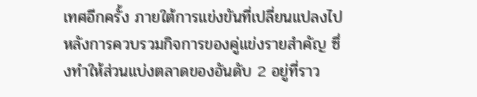เทศอีกครั้ง ภายใต้การแข่งขันที่เปลี่ยนแปลงไปหลังการควบรวมกิจการของคู่แข่งรายสำคัญ ซึ่งทำให้ส่วนแบ่งตลาดของอันดับ 2 อยู่ที่ราว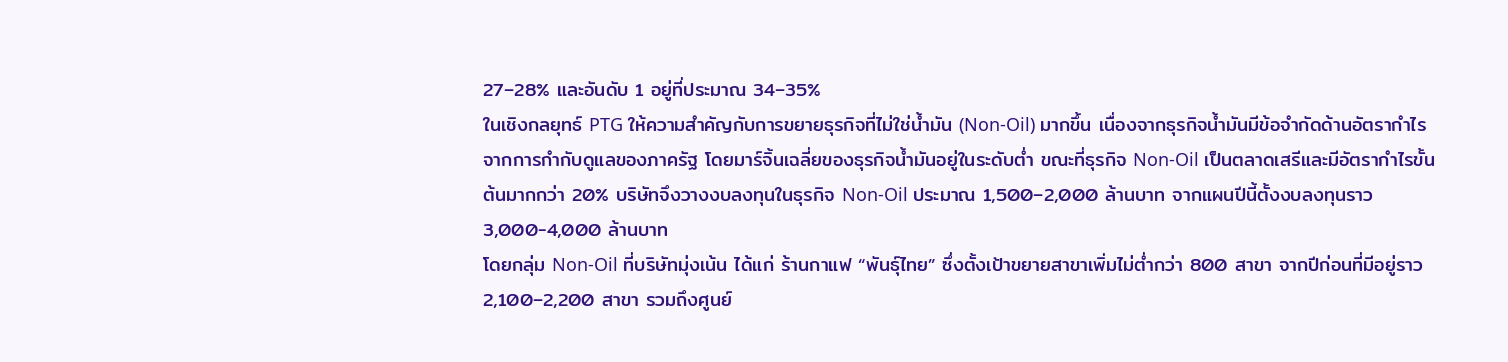27–28% และอันดับ 1 อยู่ที่ประมาณ 34–35%
ในเชิงกลยุทธ์ PTG ให้ความสำคัญกับการขยายธุรกิจที่ไม่ใช่น้ำมัน (Non-Oil) มากขึ้น เนื่องจากธุรกิจน้ำมันมีข้อจำกัดด้านอัตรากำไรจากการกำกับดูแลของภาครัฐ โดยมาร์จิ้นเฉลี่ยของธุรกิจน้ำมันอยู่ในระดับต่ำ ขณะที่ธุรกิจ Non-Oil เป็นตลาดเสรีและมีอัตรากำไรขั้นต้นมากกว่า 20% บริษัทจึงวางงบลงทุนในธุรกิจ Non-Oil ประมาณ 1,500–2,000 ล้านบาท จากแผนปีนี้ตั้งงบลงทุนราว 3,000-4,000 ล้านบาท
โดยกลุ่ม Non-Oil ที่บริษัทมุ่งเน้น ได้แก่ ร้านกาแฟ “พันธุ์ไทย” ซึ่งตั้งเป้าขยายสาขาเพิ่มไม่ต่ำกว่า 800 สาขา จากปีก่อนที่มีอยู่ราว 2,100–2,200 สาขา รวมถึงศูนย์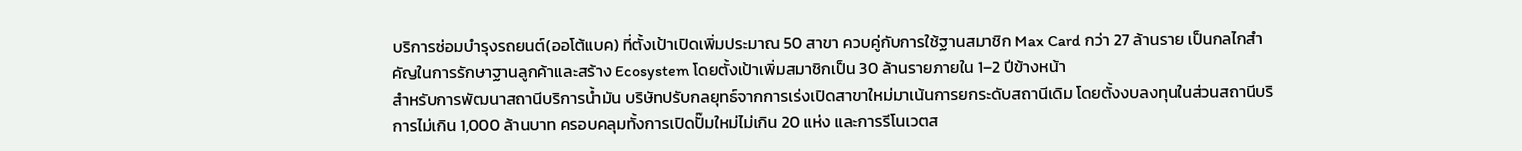บริการซ่อมบำรุงรถยนต์(ออโต้แบค) ที่ตั้งเป้าเปิดเพิ่มประมาณ 50 สาขา ควบคู่กับการใช้ฐานสมาชิก Max Card กว่า 27 ล้านราย เป็นกลไกสำคัญในการรักษาฐานลูกค้าและสร้าง Ecosystem โดยตั้งเป้าเพิ่มสมาชิกเป็น 30 ล้านรายภายใน 1–2 ปีข้างหน้า
สำหรับการพัฒนาสถานีบริการน้ำมัน บริษัทปรับกลยุทธ์จากการเร่งเปิดสาขาใหม่มาเน้นการยกระดับสถานีเดิม โดยตั้งงบลงทุนในส่วนสถานีบริการไม่เกิน 1,000 ล้านบาท ครอบคลุมทั้งการเปิดปั๊มใหม่ไม่เกิน 20 แห่ง และการรีโนเวตส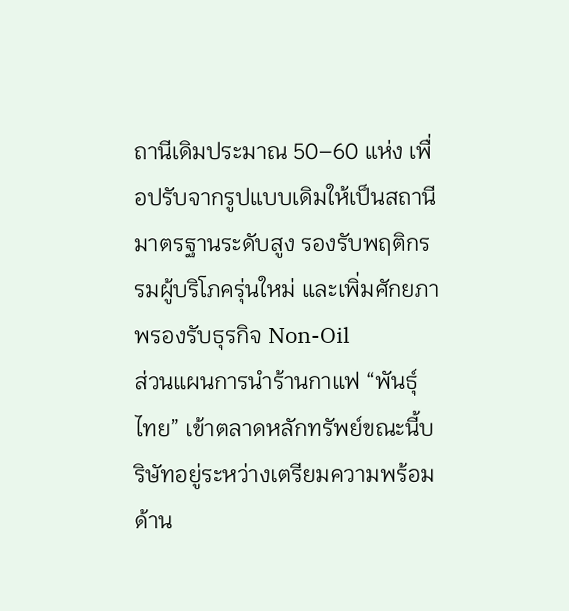ถานีเดิมประมาณ 50–60 แห่ง เพื่อปรับจากรูปแบบเดิมให้เป็นสถานีมาตรฐานระดับสูง รองรับพฤติกรรมผู้บริโภครุ่นใหม่ และเพิ่มศักยภาพรองรับธุรกิจ Non-Oil
ส่วนแผนการนำร้านกาแฟ “พันธุ์ไทย” เข้าตลาดหลักทรัพย์ขณะนี้บริษัทอยู่ระหว่างเตรียมความพร้อมด้าน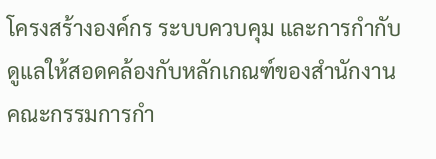โครงสร้างองค์กร ระบบควบคุม และการกำกับดูแลให้สอดคล้องกับหลักเกณฑ์ของสำนักงานคณะกรรมการกำ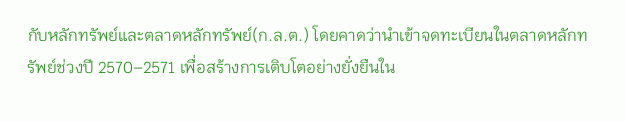กับหลักทรัพย์และตลาดหลักทรัพย์(ก.ล.ต.) โดยคาดว่านำเข้าจดทะเบียนในตลาดหลักทรัพย์ช่วงปี 2570–2571 เพื่อสร้างการเติบโตอย่างยั่งยืนใน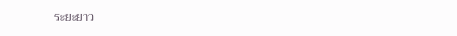ระยะยาว